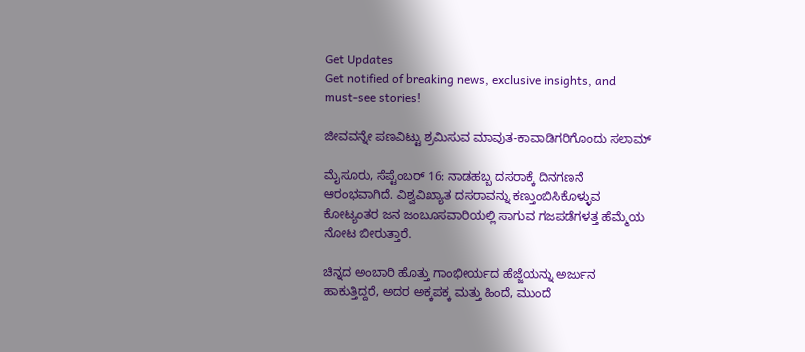Get Updates
Get notified of breaking news, exclusive insights, and must-see stories!

ಜೀವವನ್ನೇ ಪಣವಿಟ್ಟು ಶ್ರಮಿಸುವ ಮಾವುತ-ಕಾವಾಡಿಗರಿಗೊಂದು ಸಲಾಮ್

ಮೈಸೂರು, ಸೆಪ್ಟೆಂಬರ್ 16: ನಾಡಹಬ್ಬ ದಸರಾಕ್ಕೆ ದಿನಗಣನೆ ಆರಂಭವಾಗಿದೆ. ವಿಶ್ವವಿಖ್ಯಾತ ದಸರಾವನ್ನು ಕಣ್ತುಂಬಿಸಿಕೊಳ್ಳುವ ಕೋಟ್ಯಂತರ ಜನ ಜಂಬೂಸವಾರಿಯಲ್ಲಿ ಸಾಗುವ ಗಜಪಡೆಗಳತ್ತ ಹೆಮ್ಮೆಯ ನೋಟ ಬೀರುತ್ತಾರೆ.

ಚಿನ್ನದ ಅಂಬಾರಿ ಹೊತ್ತು ಗಾಂಭೀರ್ಯದ ಹೆಜ್ಜೆಯನ್ನು ಅರ್ಜುನ ಹಾಕುತ್ತಿದ್ದರೆ, ಅದರ ಅಕ್ಕಪಕ್ಕ ಮತ್ತು ಹಿಂದೆ, ಮುಂದೆ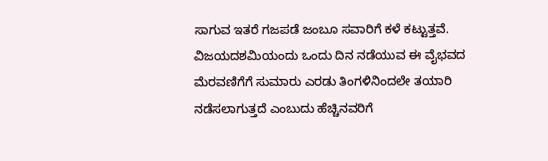ಸಾಗುವ ಇತರೆ ಗಜಪಡೆ ಜಂಬೂ ಸವಾರಿಗೆ ಕಳೆ ಕಟ್ಟುತ್ತವೆ. ವಿಜಯದಶಮಿಯಂದು ಒಂದು ದಿನ ನಡೆಯುವ ಈ ವೈಭವದ ಮೆರವಣಿಗೆಗೆ ಸುಮಾರು ಎರಡು ತಿಂಗಳಿನಿಂದಲೇ ತಯಾರಿ ನಡೆಸಲಾಗುತ್ತದೆ ಎಂಬುದು ಹೆಚ್ಚಿನವರಿಗೆ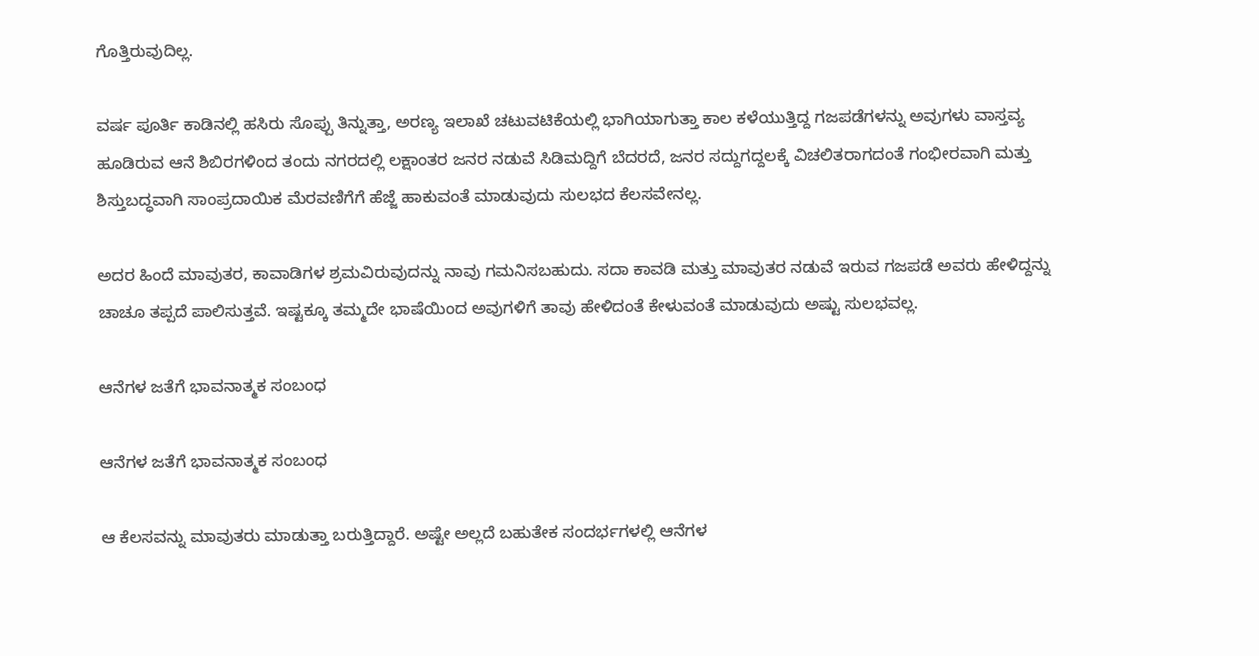ಗೊತ್ತಿರುವುದಿಲ್ಲ.

ವರ್ಷ ಪೂರ್ತಿ ಕಾಡಿನಲ್ಲಿ ಹಸಿರು ಸೊಪ್ಪು ತಿನ್ನುತ್ತಾ, ಅರಣ್ಯ ಇಲಾಖೆ ಚಟುವಟಿಕೆಯಲ್ಲಿ ಭಾಗಿಯಾಗುತ್ತಾ ಕಾಲ ಕಳೆಯುತ್ತಿದ್ದ ಗಜಪಡೆಗಳನ್ನು ಅವುಗಳು ವಾಸ್ತವ್ಯ ಹೂಡಿರುವ ಆನೆ ಶಿಬಿರಗಳಿಂದ ತಂದು ನಗರದಲ್ಲಿ ಲಕ್ಷಾಂತರ ಜನರ ನಡುವೆ ಸಿಡಿಮದ್ದಿಗೆ ಬೆದರದೆ, ಜನರ ಸದ್ದುಗದ್ದಲಕ್ಕೆ ವಿಚಲಿತರಾಗದಂತೆ ಗಂಭೀರವಾಗಿ ಮತ್ತು ಶಿಸ್ತುಬದ್ಧವಾಗಿ ಸಾಂಪ್ರದಾಯಿಕ ಮೆರವಣಿಗೆಗೆ ಹೆಜ್ಜೆ ಹಾಕುವಂತೆ ಮಾಡುವುದು ಸುಲಭದ ಕೆಲಸವೇನಲ್ಲ.

ಅದರ ಹಿಂದೆ ಮಾವುತರ, ಕಾವಾಡಿಗಳ ಶ್ರಮವಿರುವುದನ್ನು ನಾವು ಗಮನಿಸಬಹುದು. ಸದಾ ಕಾವಡಿ ಮತ್ತು ಮಾವುತರ ನಡುವೆ ಇರುವ ಗಜಪಡೆ ಅವರು ಹೇಳಿದ್ದನ್ನು ಚಾಚೂ ತಪ್ಪದೆ ಪಾಲಿಸುತ್ತವೆ. ಇಷ್ಟಕ್ಕೂ ತಮ್ಮದೇ ಭಾಷೆಯಿಂದ ಅವುಗಳಿಗೆ ತಾವು ಹೇಳಿದಂತೆ ಕೇಳುವಂತೆ ಮಾಡುವುದು ಅಷ್ಟು ಸುಲಭವಲ್ಲ.

ಆನೆಗಳ ಜತೆಗೆ ಭಾವನಾತ್ಮಕ ಸಂಬಂಧ

ಆನೆಗಳ ಜತೆಗೆ ಭಾವನಾತ್ಮಕ ಸಂಬಂಧ

ಆ ಕೆಲಸವನ್ನು ಮಾವುತರು ಮಾಡುತ್ತಾ ಬರುತ್ತಿದ್ದಾರೆ. ಅಷ್ಟೇ ಅಲ್ಲದೆ ಬಹುತೇಕ ಸಂದರ್ಭಗಳಲ್ಲಿ ಆನೆಗಳ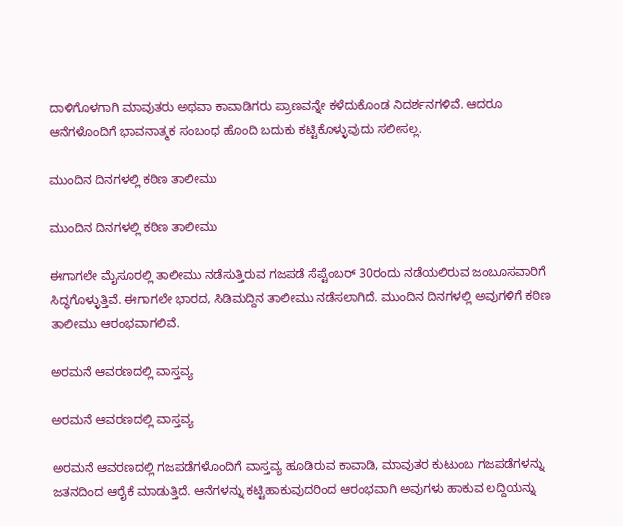ದಾಳಿಗೊಳಗಾಗಿ ಮಾವುತರು ಅಥವಾ ಕಾವಾಡಿಗರು ಪ್ರಾಣವನ್ನೇ ಕಳೆದುಕೊಂಡ ನಿದರ್ಶನಗಳಿವೆ. ಆದರೂ ಆನೆಗಳೊಂದಿಗೆ ಭಾವನಾತ್ಮಕ ಸಂಬಂಧ ಹೊಂದಿ ಬದುಕು ಕಟ್ಟಿಕೊಳ್ಳುವುದು ಸಲೀಸಲ್ಲ.

ಮುಂದಿನ ದಿನಗಳಲ್ಲಿ ಕಠಿಣ ತಾಲೀಮು

ಮುಂದಿನ ದಿನಗಳಲ್ಲಿ ಕಠಿಣ ತಾಲೀಮು

ಈಗಾಗಲೇ ಮೈಸೂರಲ್ಲಿ ತಾಲೀಮು ನಡೆಸುತ್ತಿರುವ ಗಜಪಡೆ ಸೆಪ್ಟೆಂಬರ್ 30ರಂದು ನಡೆಯಲಿರುವ ಜಂಬೂಸವಾರಿಗೆ ಸಿದ್ಧಗೊಳ್ಳುತ್ತಿವೆ. ಈಗಾಗಲೇ ಭಾರದ, ಸಿಡಿಮದ್ದಿನ ತಾಲೀಮು ನಡೆಸಲಾಗಿದೆ. ಮುಂದಿನ ದಿನಗಳಲ್ಲಿ ಅವುಗಳಿಗೆ ಕಠಿಣ ತಾಲೀಮು ಆರಂಭವಾಗಲಿವೆ.

ಅರಮನೆ ಆವರಣದಲ್ಲಿ ವಾಸ್ತವ್ಯ

ಅರಮನೆ ಆವರಣದಲ್ಲಿ ವಾಸ್ತವ್ಯ

ಅರಮನೆ ಆವರಣದಲ್ಲಿ ಗಜಪಡೆಗಳೊಂದಿಗೆ ವಾಸ್ತವ್ಯ ಹೂಡಿರುವ ಕಾವಾಡಿ, ಮಾವುತರ ಕುಟುಂಬ ಗಜಪಡೆಗಳನ್ನು ಜತನದಿಂದ ಆರೈಕೆ ಮಾಡುತ್ತಿದೆ. ಆನೆಗಳನ್ನು ಕಟ್ಟಿಹಾಕುವುದರಿಂದ ಆರಂಭವಾಗಿ ಅವುಗಳು ಹಾಕುವ ಲದ್ದಿಯನ್ನು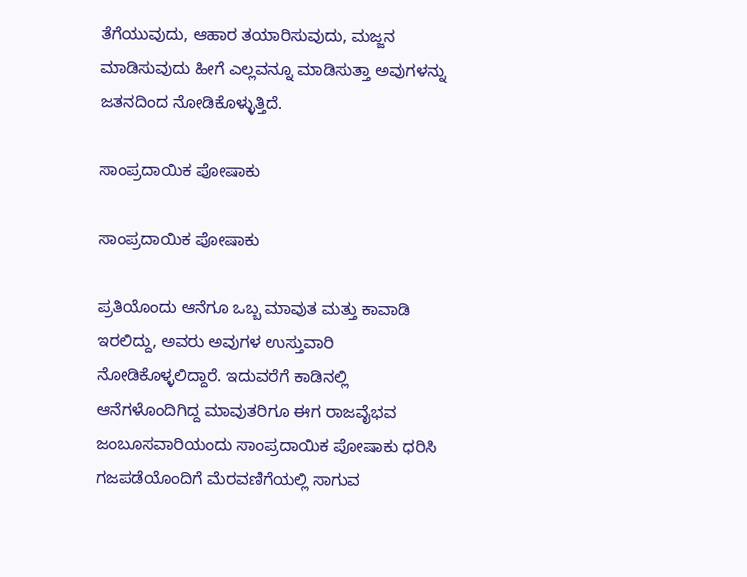ತೆಗೆಯುವುದು, ಆಹಾರ ತಯಾರಿಸುವುದು, ಮಜ್ಜನ ಮಾಡಿಸುವುದು ಹೀಗೆ ಎಲ್ಲವನ್ನೂ ಮಾಡಿಸುತ್ತಾ ಅವುಗಳನ್ನು ಜತನದಿಂದ ನೋಡಿಕೊಳ್ಳುತ್ತಿದೆ.

ಸಾಂಪ್ರದಾಯಿಕ ಪೋಷಾಕು

ಸಾಂಪ್ರದಾಯಿಕ ಪೋಷಾಕು

ಪ್ರತಿಯೊಂದು ಆನೆಗೂ ಒಬ್ಬ ಮಾವುತ ಮತ್ತು ಕಾವಾಡಿ ಇರಲಿದ್ದು, ಅವರು ಅವುಗಳ ಉಸ್ತುವಾರಿ ನೋಡಿಕೊಳ್ಳಲಿದ್ದಾರೆ. ಇದುವರೆಗೆ ಕಾಡಿನಲ್ಲಿ ಆನೆಗಳೊಂದಿಗಿದ್ದ ಮಾವುತರಿಗೂ ಈಗ ರಾಜವೈಭವ ಜಂಬೂಸವಾರಿಯಂದು ಸಾಂಪ್ರದಾಯಿಕ ಪೋಷಾಕು ಧರಿಸಿ ಗಜಪಡೆಯೊಂದಿಗೆ ಮೆರವಣಿಗೆಯಲ್ಲಿ ಸಾಗುವ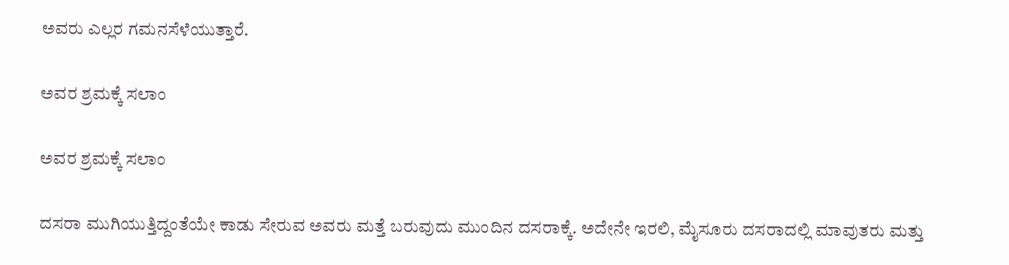ಅವರು ಎಲ್ಲರ ಗಮನಸೆಳೆಯುತ್ತಾರೆ.

ಅವರ ಶ್ರಮಕ್ಕೆ ಸಲಾಂ

ಅವರ ಶ್ರಮಕ್ಕೆ ಸಲಾಂ

ದಸರಾ ಮುಗಿಯುತ್ತಿದ್ದಂತೆಯೇ ಕಾಡು ಸೇರುವ ಅವರು ಮತ್ತೆ ಬರುವುದು ಮುಂದಿನ ದಸರಾಕ್ಕೆ. ಅದೇನೇ ಇರಲಿ, ಮೈಸೂರು ದಸರಾದಲ್ಲಿ ಮಾವುತರು ಮತ್ತು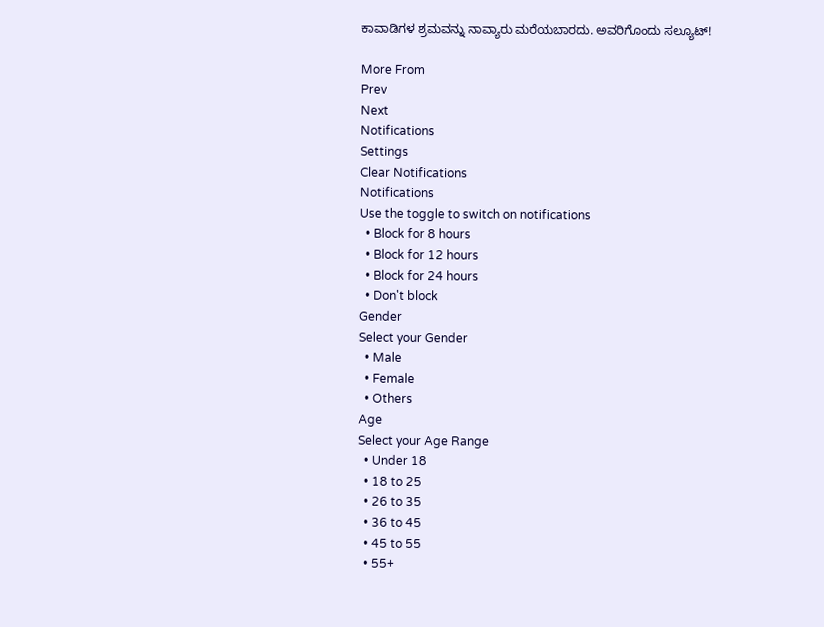ಕಾವಾಡಿಗಳ ಶ್ರಮವನ್ನು ನಾವ್ಯಾರು ಮರೆಯಬಾರದು. ಅವರಿಗೊಂದು ಸಲ್ಯೂಟ್!

More From
Prev
Next
Notifications
Settings
Clear Notifications
Notifications
Use the toggle to switch on notifications
  • Block for 8 hours
  • Block for 12 hours
  • Block for 24 hours
  • Don't block
Gender
Select your Gender
  • Male
  • Female
  • Others
Age
Select your Age Range
  • Under 18
  • 18 to 25
  • 26 to 35
  • 36 to 45
  • 45 to 55
  • 55+